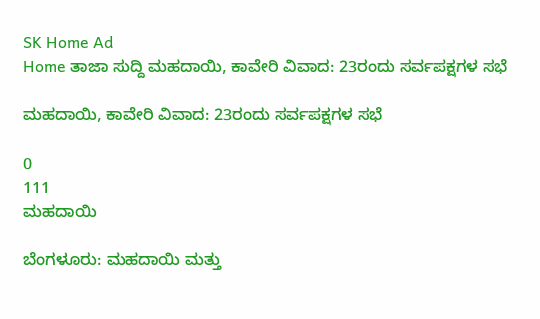SK Home Ad
Home ತಾಜಾ ಸುದ್ದಿ ಮಹದಾಯಿ, ಕಾವೇರಿ ವಿವಾದ: 23ರಂದು ಸರ್ವಪಕ್ಷಗಳ ಸಭೆ

ಮಹದಾಯಿ, ಕಾವೇರಿ ವಿವಾದ: 23ರಂದು ಸರ್ವಪಕ್ಷಗಳ ಸಭೆ

0
111
ಮಹದಾಯಿ

ಬೆಂಗಳೂರು: ಮಹದಾಯಿ ಮತ್ತು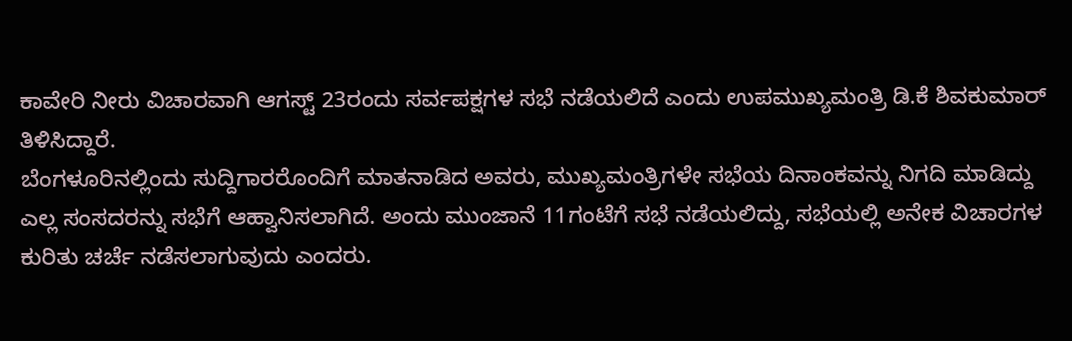ಕಾವೇರಿ ನೀರು ವಿಚಾರವಾಗಿ ಆಗಸ್ಟ್ 23ರಂದು ಸರ್ವಪಕ್ಷಗಳ ಸಭೆ ನಡೆಯಲಿದೆ ಎಂದು ಉಪಮುಖ್ಯಮಂತ್ರಿ ಡಿ.ಕೆ ಶಿವಕುಮಾರ್ ತಿಳಿಸಿದ್ದಾರೆ.
ಬೆಂಗಳೂರಿನಲ್ಲಿಂದು ಸುದ್ದಿಗಾರರೊಂದಿಗೆ ಮಾತನಾಡಿದ ಅವರು, ಮುಖ್ಯಮಂತ್ರಿಗಳೇ ಸಭೆಯ ದಿನಾಂಕವನ್ನು ನಿಗದಿ ಮಾಡಿದ್ದು ಎಲ್ಲ ಸಂಸದರನ್ನು ಸಭೆಗೆ ಆಹ್ವಾನಿಸಲಾಗಿದೆ. ಅಂದು ಮುಂಜಾನೆ 11ಗಂಟೆಗೆ ಸಭೆ ನಡೆಯಲಿದ್ದು, ಸಭೆಯಲ್ಲಿ ಅನೇಕ ವಿಚಾರಗಳ ಕುರಿತು ಚರ್ಚೆ ನಡೆಸಲಾಗುವುದು ಎಂದರು.